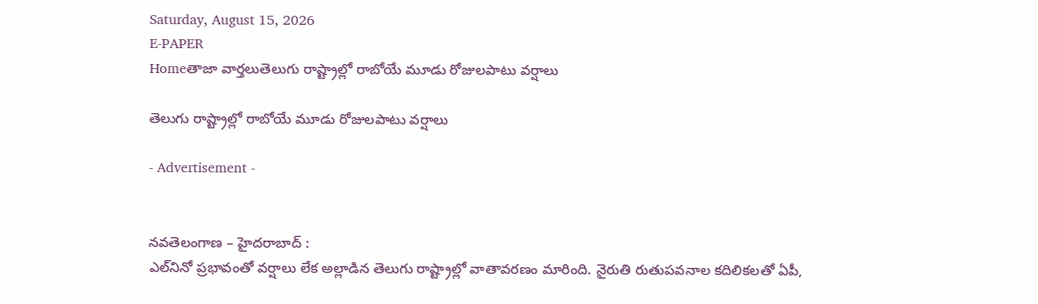Saturday, August 15, 2026
E-PAPER
Homeతాజా వార్తలుతెలుగు రాష్ట్రాల్లో రాబోయే మూడు రోజులపాటు వర్షాలు

తెలుగు రాష్ట్రాల్లో రాబోయే మూడు రోజులపాటు వర్షాలు

- Advertisement -


నవతెలంగాణ – హైదరాబాద్ :
ఎల్‌నినో ప్రభావంతో వర్షాలు లేక అల్లాడిన తెలుగు రాష్ట్రాల్లో వాతావరణం మారింది. నైరుతి రుతుపవనాల కదిలికలతో ఏపీ,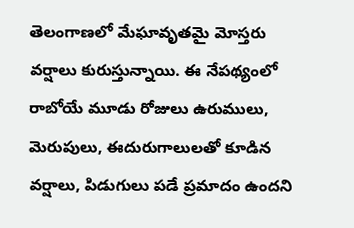తెలంగాణలో మేఘావృతమై మోస్తరు వర్షాలు కురుస్తున్నాయి. ఈ నేపథ్యంలో రాబోయే మూడు రోజులు ఉరుములు, మెరుపులు, ఈదురుగాలులతో కూడిన వర్షాలు, పిడుగులు పడే ప్రమాదం ఉందని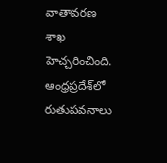వాతావరణ శాఖ హెచ్చరించింది. ఆంధ్రప్రదేశ్‌లో రుతుపవనాలు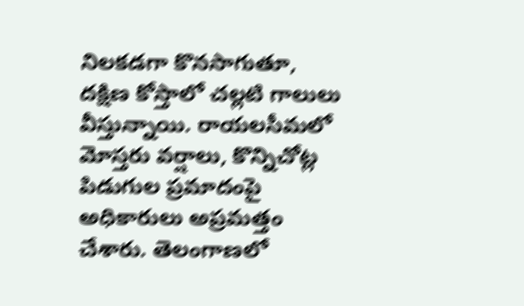నిలకడగా కొనసాగుతూ, దక్షిణ కోస్తాలో చల్లటి గాలులు వీస్తున్నాయి. రాయలసీమలో మోస్తరు వర్షాలు, కొన్నిచోట్ల పిడుగుల ప్రమాదంపై అధికారులు అప్రమత్తం చేశారు. తెలంగాణలో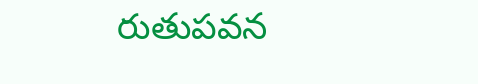రుతుపవన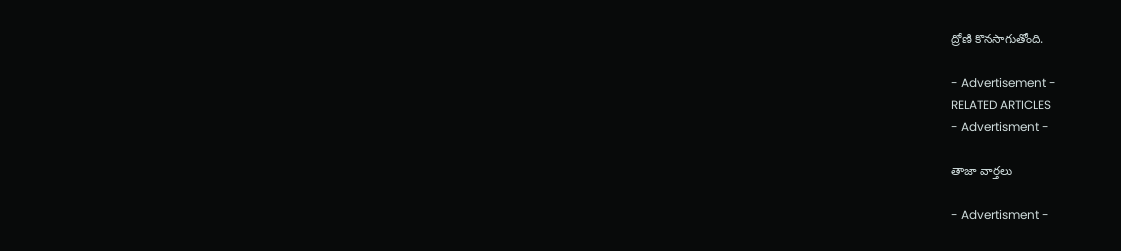ద్రోణి కొనసాగుతోంది.

- Advertisement -
RELATED ARTICLES
- Advertisment -

తాజా వార్తలు

- Advertisment -